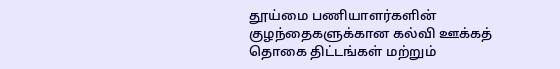தூய்மை பணியாளர்களின் குழந்தைகளுக்கான கல்வி ஊக்கத் தொகை திட்டங்கள் மற்றும்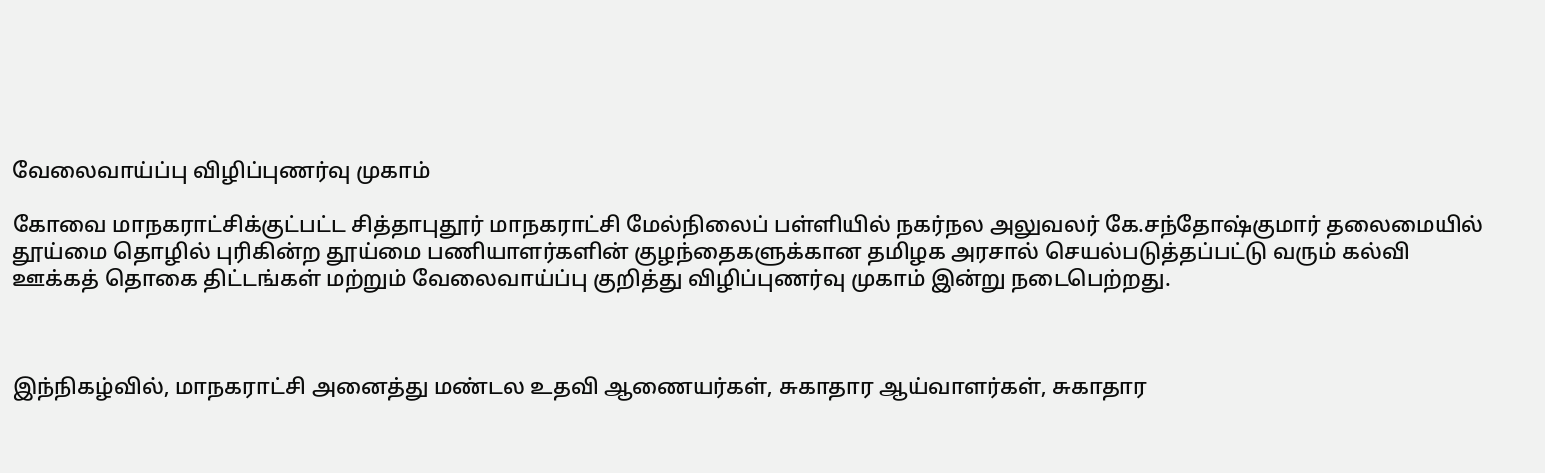வேலைவாய்ப்பு விழிப்புணர்வு முகாம்

கோவை மாநகராட்சிக்குட்பட்ட சித்தாபுதூர் மாநகராட்சி மேல்நிலைப் பள்ளியில் நகர்நல அலுவலர் கே.சந்தோஷ்குமார் தலைமையில் தூய்மை தொழில் புரிகின்ற தூய்மை பணியாளர்களின் குழந்தைகளுக்கான தமிழக அரசால் செயல்படுத்தப்பட்டு வரும் கல்வி ஊக்கத் தொகை திட்டங்கள் மற்றும் வேலைவாய்ப்பு குறித்து விழிப்புணர்வு முகாம் இன்று நடைபெற்றது.



இந்நிகழ்வில், மாநகராட்சி அனைத்து மண்டல உதவி ஆணையர்கள், சுகாதார ஆய்வாளர்கள், சுகாதார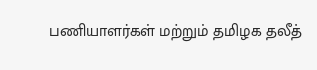பணியாளர்கள் மற்றும் தமிழக தலீத்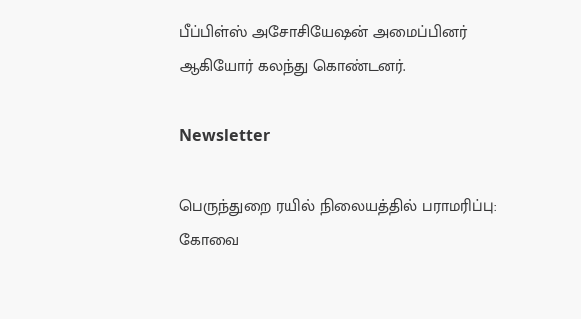பீப்பிள்ஸ் அசோசியேஷன் அமைப்பினர் ஆகியோர் கலந்து கொண்டனர்.

Newsletter

பெருந்துறை ரயில் நிலையத்தில் பராமரிப்பு: கோவை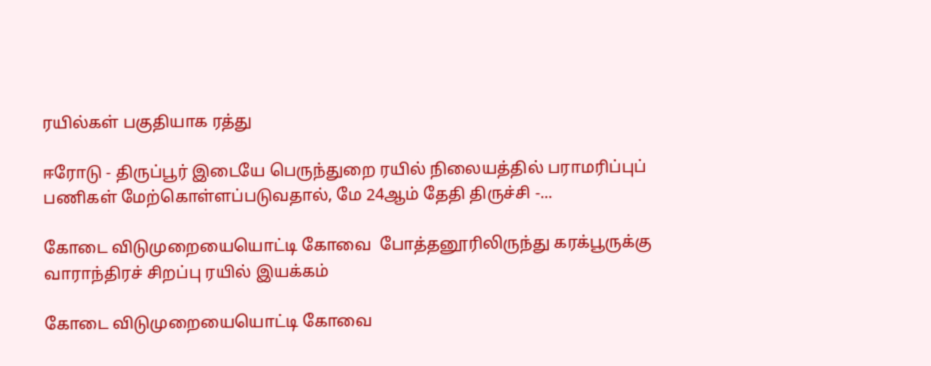ரயில்கள் பகுதியாக ரத்து

ஈரோடு - திருப்பூர் இடையே பெருந்துறை ரயில் நிலையத்தில் பராமரிப்புப் பணிகள் மேற்கொள்ளப்படுவதால், மே 24ஆம் தேதி திருச்சி -...

கோடை விடுமுறையையொட்டி கோவை  போத்தனூரிலிருந்து கரக்பூருக்கு வாராந்திரச் சிறப்பு ரயில் இயக்கம்

கோடை விடுமுறையையொட்டி கோவை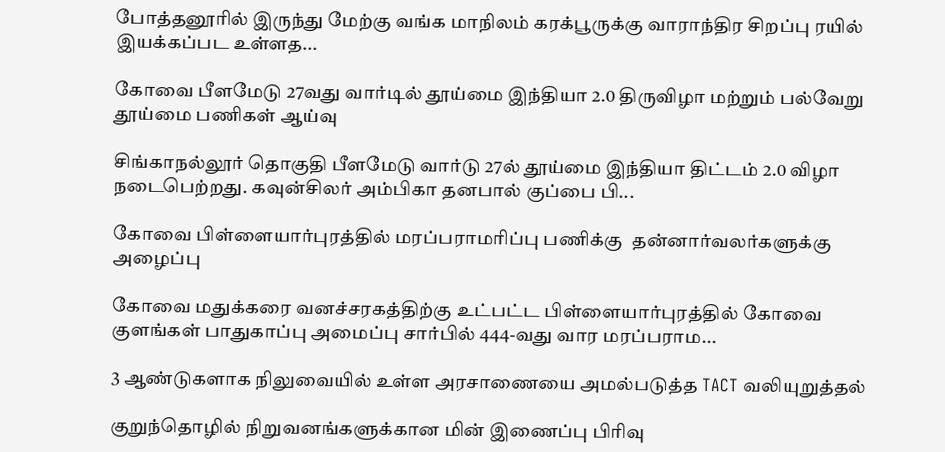போத்தனூரில் இருந்து மேற்கு வங்க மாநிலம் கரக்பூருக்கு வாராந்திர சிறப்பு ரயில் இயக்கப்பட உள்ளத...

கோவை பீளமேடு 27வது வார்டில் தூய்மை இந்தியா 2.0 திருவிழா மற்றும் பல்வேறு தூய்மை பணிகள் ஆய்வு

சிங்காநல்லூர் தொகுதி பீளமேடு வார்டு 27ல் தூய்மை இந்தியா திட்டம் 2.0 விழா நடைபெற்றது. கவுன்சிலர் அம்பிகா தனபால் குப்பை பி...

கோவை பிள்ளையார்புரத்தில் மரப்பராமரிப்பு பணிக்கு  தன்னார்வலர்களுக்கு அழைப்பு

கோவை மதுக்கரை வனச்சரகத்திற்கு உட்பட்ட பிள்ளையார்புரத்தில் கோவை குளங்கள் பாதுகாப்பு அமைப்பு சார்பில் 444-வது வார மரப்பராம...

3 ஆண்டுகளாக நிலுவையில் உள்ள அரசாணையை அமல்படுத்த TACT வலியுறுத்தல்

குறுந்தொழில் நிறுவனங்களுக்கான மின் இணைப்பு பிரிவு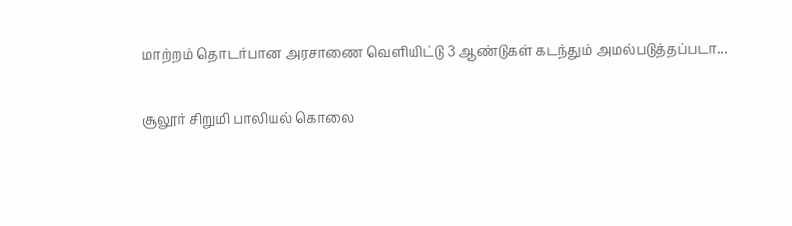மாற்றம் தொடர்பான அரசாணை வெளியிட்டு 3 ஆண்டுகள் கடந்தும் அமல்படுத்தப்படா...

சூலூர் சிறுமி பாலியல் கொலை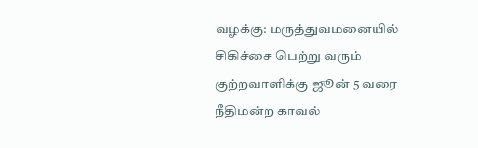வழக்கு: மருத்துவமனையில் சிகிச்சை பெற்று வரும் குற்றவாளிக்கு ஜூன் 5 வரை நீதிமன்ற காவல்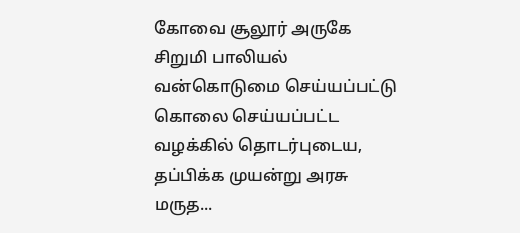கோவை சூலூர் அருகே சிறுமி பாலியல் வன்கொடுமை செய்யப்பட்டு கொலை செய்யப்பட்ட வழக்கில் தொடர்புடைய, தப்பிக்க முயன்று அரசு மருத...